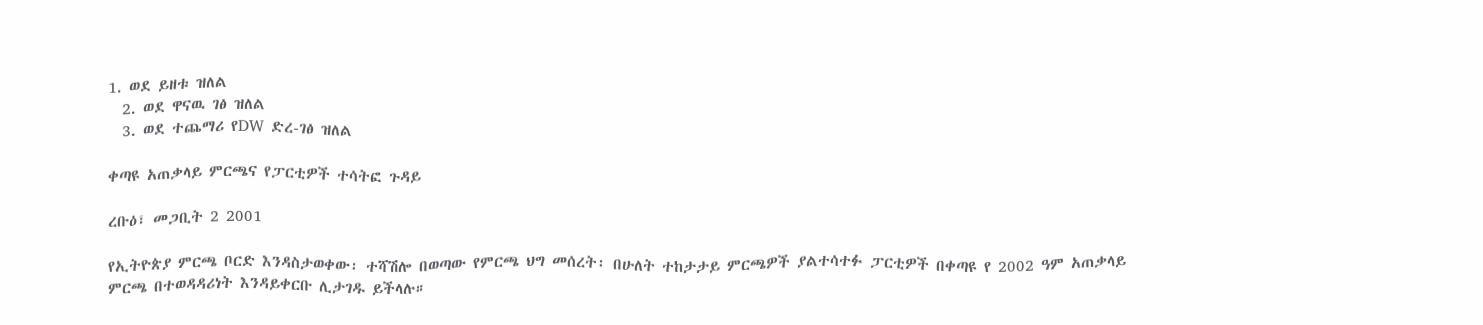1. ወደ ይዘቱ ዝለል
  2. ወደ ዋናዉ ገፅ ዝለል
  3. ወደ ተጨማሪ የDW ድረ-ገፅ ዝለል

ቀጣዩ አጠቃላይ ምርጫና የፓርቲዎች ተሳትፎ ጉዳይ

ረቡዕ፣ መጋቢት 2 2001

የኢትዮጵያ ምርጫ ቦርድ እንዳስታወቀው፡ ተሻሽሎ በወጣው የምርጫ ህግ መሰረት፡ በሁለት ተከታታይ ምርጫዎች ያልተሳተፉ ፓርቲዎች በቀጣዩ የ 2002 ዓም አጠቃላይ ምርጫ በተወዳዳሪነት እንዳይቀርቡ ሊታገዱ ይችላሉ።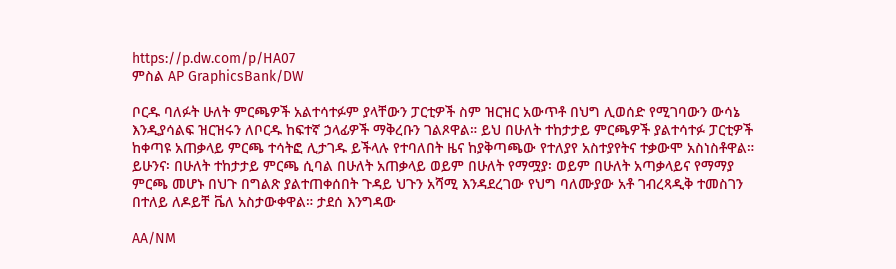https://p.dw.com/p/HA07
ምስል AP GraphicsBank/DW

ቦርዱ ባለፉት ሁለት ምርጫዎች አልተሳተፉም ያላቸውን ፓርቲዎች ስም ዝርዝር አውጥቶ በህግ ሊወሰድ የሚገባውን ውሳኔ እንዲያሳልፍ ዝርዝሩን ለቦርዱ ከፍተኛ ኃላፊዎች ማቅረቡን ገልጾዋል። ይህ በሁለት ተከታታይ ምርጫዎች ያልተሳተፉ ፓርቲዎች ከቀጣዩ አጠቃላይ ምርጫ ተሳትፎ ሊታገዱ ይችላሉ የተባለበት ዜና ከያቅጣጫው የተለያየ አስተያየትና ተቃውሞ አስነስቶዋል። ይሁንና፡ በሁለት ተከታታይ ምርጫ ሲባል በሁለት አጠቃላይ ወይም በሁለት የማሟያ፡ ወይም በሁለት አጣቃላይና የማማያ ምርጫ መሆኑ በህጉ በግልጽ ያልተጠቀሰበት ጉዳይ ህጉን አሻሚ እንዳደረገው የህግ ባለሙያው አቶ ገብረጻዲቅ ተመስገን በተለይ ለዶይቸ ቬለ አስታውቀዋል። ታደሰ እንግዳው

AA/NM